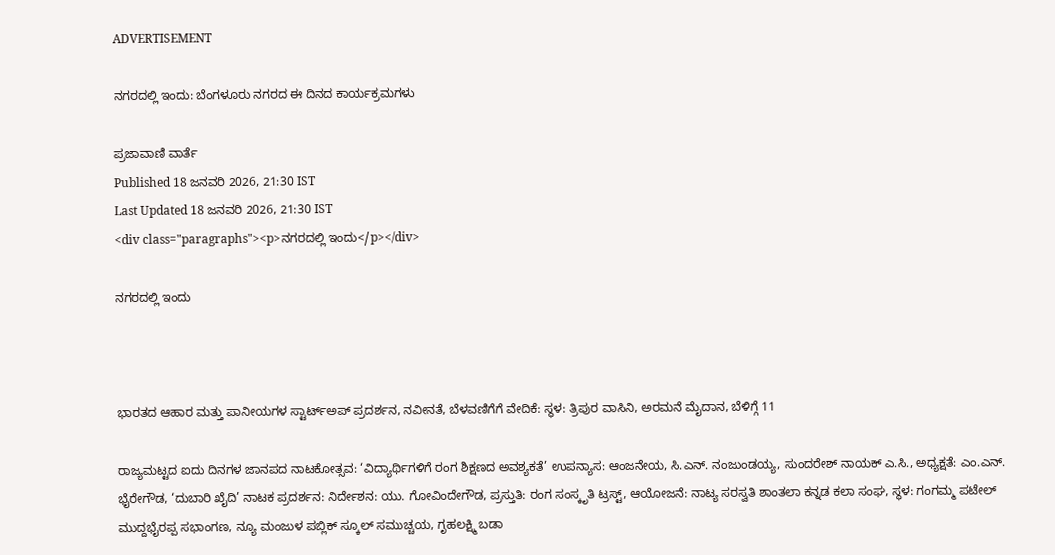ADVERTISEMENT

ನಗರದಲ್ಲಿ ಇಂದು: ಬೆಂಗಳೂರು ನಗರದ ಈ ದಿನದ ಕಾರ್ಯಕ್ರಮಗಳು

ಪ್ರಜಾವಾಣಿ ವಾರ್ತೆ
Published 18 ಜನವರಿ 2026, 21:30 IST
Last Updated 18 ಜನವರಿ 2026, 21:30 IST
<div class="paragraphs"><p>ನಗರದಲ್ಲಿ ಇಂದು</p></div>

ನಗರದಲ್ಲಿ ಇಂದು



ಭಾರತದ ಆಹಾರ ಮತ್ತು ಪಾನೀಯಗಳ ಸ್ಟಾರ್ಟ್‌ಅಪ್‌ ಪ್ರದರ್ಶನ, ನವೀನತೆ, ಬೆಳವಣಿಗೆಗೆ ವೇದಿಕೆ: ಸ್ಥಳ: ತ್ರಿಪುರ ವಾಸಿನಿ, ಅರಮನೆ ಮೈದಾನ, ಬೆಳಿಗ್ಗೆ 11

ರಾಜ್ಯಮಟ್ಟದ ಐದು ದಿನಗಳ ಜಾನಪದ ನಾಟಕೋತ್ಸವ: ‘ವಿದ್ಯಾರ್ಥಿಗಳಿಗೆ ರಂಗ ಶಿಕ್ಷಣದ ಅವಶ್ಯಕತೆ’ ಉಪನ್ಯಾಸ: ಆಂಜನೇಯ, ಸಿ.ಎನ್. ನಂಜುಂಡಯ್ಯ, ಸುಂದರೇಶ್ ನಾಯಕ್ ಎ.ಸಿ., ಅಧ್ಯಕ್ಷತೆ: ಎಂ.ಎನ್. ಭೈರೇಗೌಡ, ‘ದುಬಾರಿ ಖೈದಿ’ ನಾಟಕ ಪ್ರದರ್ಶನ: ನಿರ್ದೇಶನ: ಯು. ಗೋವಿಂದೇಗೌಡ, ಪ್ರಸ್ತುತಿ: ರಂಗ ಸಂಸ್ಕೃತಿ ಟ್ರಸ್ಟ್, ಆಯೋಜನೆ: ನಾಟ್ಯ ಸರಸ್ವತಿ ಶಾಂತಲಾ ಕನ್ನಡ ಕಲಾ ಸಂಘ, ಸ್ಥಳ: ಗಂಗಮ್ಮ ಪಟೇಲ್ ಮುದ್ದಭೈರಪ್ಪ ಸಭಾಂಗಣ, ನ್ಯೂ ಮಂಜುಳ ಪಬ್ಲಿಕ್ ಸ್ಕೂಲ್ ಸಮುಚ್ಚಯ, ಗೃಹಲಕ್ಷ್ಮಿ ಬಡಾ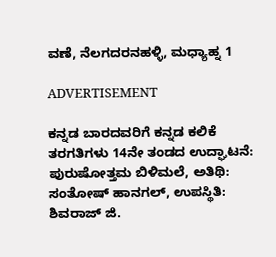ವಣೆ, ನೆಲಗದರನಹಳ್ಳಿ, ಮಧ್ಯಾಹ್ನ 1

ADVERTISEMENT

ಕನ್ನಡ ಬಾರದವರಿಗೆ ಕನ್ನಡ ಕಲಿಕೆ ತರಗತಿಗಳು 14ನೇ ತಂಡದ ಉದ್ಘಾಟನೆ: ಪುರುಷೋತ್ತಮ ಬಿಳಿಮಲೆ, ಅತಿಥಿ: ಸಂತೋಷ್ ಹಾನಗಲ್, ಉಪಸ್ಥಿತಿ: ಶಿವರಾಜ್ ಜಿ.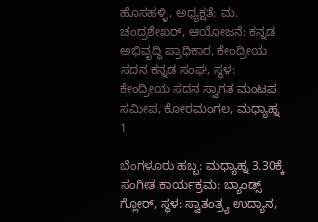ಹೊಸಹಳ್ಳಿ, ಅಧ್ಯಕ್ಷತೆ: ಮ. ಚಂದ್ರಶೇಖರ್, ಆಯೋಜನೆ: ಕನ್ನಡ ಅಭಿವೃದ್ಧಿ ಪ್ರಾಧಿಕಾರ, ಕೇಂದ್ರೀಯ ಸದನ ಕನ್ನಡ ಸಂಘ, ಸ್ಥಳ: ಕೇಂದ್ರೀಯ ಸದನ ಸ್ವಾಗತ ಮಂಟಪ ಸಮೀಪ, ಕೋರಮಂಗಲ, ಮಧ್ಯಾಹ್ನ 1

ಬೆಂಗಳೂರು ಹಬ್ಬ: ಮಧ್ಯಾಹ್ನ 3.30ಕ್ಕೆ ಸಂಗೀತ ಕಾರ್ಯಕ್ರಮ: ಬ್ಯಾಂಡ್ಸ್‌ ಗ್ಲೋರ್, ಸ್ಥಳ: ಸ್ವಾತಂತ್ರ್ಯ ಉದ್ಯಾನ,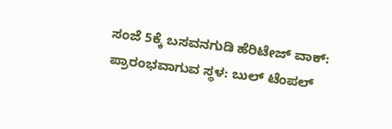ಸಂಜೆ 5ಕ್ಕೆ ಬಸವನಗುಡಿ ಹೆರಿಟೇಜ್‌ ವಾಕ್: ಪ್ರಾರಂಭವಾಗುವ ಸ್ಥಳ: ಬುಲ್‌ ಟೆಂಪಲ್‌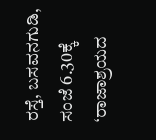ರಸ್ತೆ, ಬಸವನಗುಡಿ, ಸಂಜೆ 6.30ಕ್ಕೆ ‘ರಾಜಾಶ್ರಯದ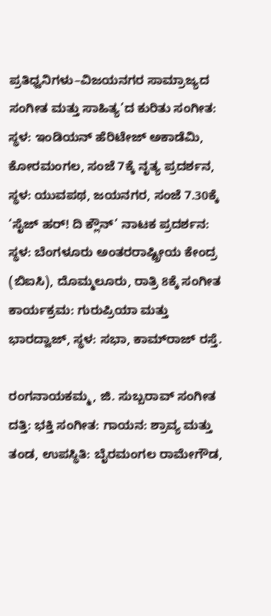ಪ್ರತಿಧ್ವನಿಗಳು–ವಿಜಯನಗರ ಸಾಮ್ರಾಜ್ಯದ ಸಂಗೀತ ಮತ್ತು ಸಾಹಿತ್ಯ’ದ ಕುರಿತು ಸಂಗೀತ: ಸ್ಥಳ: ಇಂಡಿಯನ್‌ ಹೆರಿಟೇಜ್ ಅಕಾಡೆಮಿ, ಕೋರಮಂಗಲ, ಸಂಜೆ 7ಕ್ಕೆ ನೃತ್ಯ ಪ್ರದರ್ಶನ, ಸ್ಥಳ: ಯುವಪಥ, ಜಯನಗರ, ಸಂಜೆ 7.30ಕ್ಕೆ ‘ಸೈಜ್ ಹರ್‌! ದಿ ಕ್ಲೌನ್’ ನಾಟಕ ಪ್ರದರ್ಶನ: ಸ್ಥಳ: ಬೆಂಗಳೂರು ಅಂತರರಾಷ್ಟ್ರೀಯ ಕೇಂದ್ರ (ಬಿಐಸಿ), ದೊಮ್ಮಲೂರು, ರಾತ್ರಿ 8ಕ್ಕೆ ಸಂಗೀತ ಕಾರ್ಯಕ್ರಮ: ಗುರುಪ್ರಿಯಾ ಮತ್ತು ಭಾರದ್ವಾಜ್‌, ಸ್ಥಳ: ಸಭಾ, ಕಾಮ್‌ರಾಜ್‌ ರಸ್ತೆ.

ರಂಗನಾಯಕಮ್ಮ, ಜಿ. ಸುಬ್ಬರಾವ್ ಸಂಗೀತ ದತ್ತಿ: ಭಕ್ತಿ ಸಂಗೀತ: ಗಾಯನ: ಶ್ರಾವ್ಯ ಮತ್ತು ತಂಡ, ಉಪಸ್ಥಿತಿ: ಬೈರಮಂಗಲ ರಾಮೇಗೌಡ,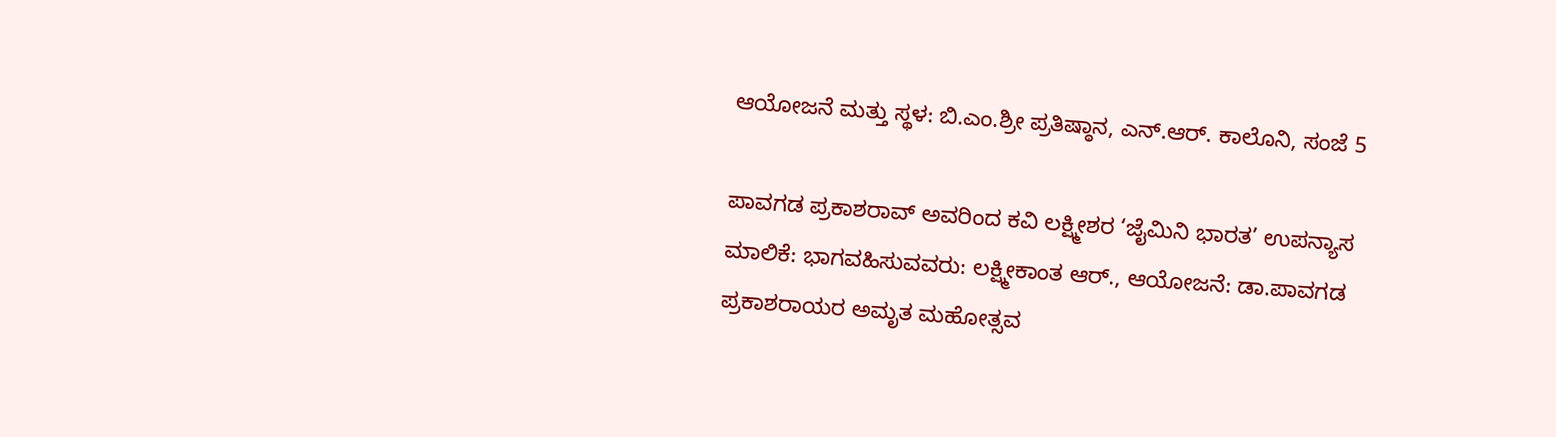ಆಯೋಜನೆ ಮತ್ತು ಸ್ಥಳ: ಬಿ.ಎಂ.ಶ್ರೀ ಪ್ರತಿಷ್ಠಾನ, ಎನ್.ಆರ್. ಕಾಲೊನಿ, ಸಂಜೆ 5

ಪಾವಗಡ ಪ್ರಕಾಶರಾವ್ ಅವರಿಂದ ಕವಿ ಲಕ್ಷ್ಮೀಶರ ‘ಜೈಮಿನಿ ಭಾರತ’ ಉಪನ್ಯಾಸ ಮಾಲಿಕೆ: ಭಾಗವಹಿಸುವವರು: ಲಕ್ಷ್ಮೀಕಾಂತ ಆರ್., ಆಯೋಜನೆ: ಡಾ.ಪಾವಗಡ ಪ್ರಕಾಶರಾಯರ ಅಮೃತ ಮಹೋತ್ಸವ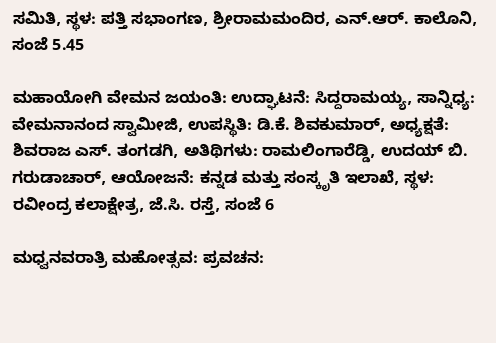ಸಮಿತಿ, ಸ್ಥಳ: ಪತ್ತಿ ಸಭಾಂಗಣ, ಶ್ರೀರಾಮಮಂದಿರ, ಎನ್.ಆರ್. ಕಾಲೊನಿ, ಸಂಜೆ 5.45

ಮಹಾಯೋಗಿ ವೇಮನ ಜಯಂತಿ: ಉದ್ಘಾಟನೆ: ಸಿದ್ದರಾಮಯ್ಯ, ಸಾನ್ನಿಧ್ಯ: ವೇಮನಾನಂದ ಸ್ವಾಮೀಜಿ, ಉಪಸ್ಥಿತಿ: ಡಿ.ಕೆ. ಶಿವಕುಮಾರ್, ಅಧ್ಯಕ್ಷತೆ: ಶಿವರಾಜ ಎಸ್. ತಂಗಡಗಿ, ಅತಿಥಿಗಳು: ರಾಮಲಿಂಗಾರೆಡ್ಡಿ, ಉದಯ್ ಬಿ. ಗರುಡಾಚಾರ್, ಆಯೋಜನೆ: ಕನ್ನಡ ಮತ್ತು ಸಂಸ್ಕೃತಿ ಇಲಾಖೆ, ಸ್ಥಳ: ರವೀಂದ್ರ ಕಲಾಕ್ಷೇತ್ರ, ಜೆ.ಸಿ. ರಸ್ತೆ, ಸಂಜೆ 6

ಮಧ್ವನವರಾತ್ರಿ ಮಹೋತ್ಸವ: ಪ್ರವಚನ: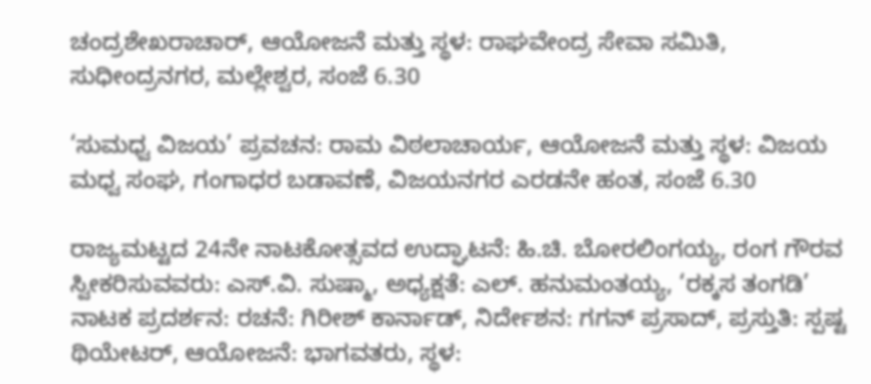ಚಂದ್ರಶೇಖರಾಚಾರ್, ಆಯೋಜನೆ ಮತ್ತು ಸ್ಥಳ: ರಾಘವೇಂದ್ರ ಸೇವಾ ಸಮಿತಿ, ಸುಧೀಂದ್ರನಗರ, ಮಲ್ಲೇಶ್ವರ, ಸಂಜೆ 6.30

‘ಸುಮಧ್ವ ವಿಜಯ’ ಪ್ರವಚನ: ರಾಮ ವಿಠಲಾಚಾರ್ಯ, ಆಯೋಜನೆ ಮತ್ತು ಸ್ಥಳ: ವಿಜಯ ಮಧ್ವ ಸಂಘ, ಗಂಗಾಧರ ಬಡಾವಣೆ, ವಿಜಯನಗರ ಎರಡನೇ ಹಂತ, ಸಂಜೆ 6.30

ರಾಜ್ಯಮಟ್ಟದ 24ನೇ ನಾಟಕೋತ್ಸವದ ಉದ್ಘಾಟನೆ: ಹಿ.ಚಿ. ಬೋರಲಿಂಗಯ್ಯ, ರಂಗ ಗೌರವ ಸ್ವೀಕರಿಸುವವರು: ಎಸ್.ವಿ. ಸುಷ್ಮಾ, ಅಧ್ಯಕ್ಷತೆ: ಎಲ್. ಹನುಮಂತಯ್ಯ, ‘ರಕ್ಕಸ ತಂಗಡಿ’ ನಾಟಕ ಪ್ರದರ್ಶನ: ರಚನೆ: ಗಿರೀಶ್ ಕಾರ್ನಾಡ್, ನಿರ್ದೇಶನ: ಗಗನ್ ಪ್ರಸಾದ್, ಪ್ರಸ್ತುತಿ: ಸ್ಪಷ್ಟ ಥಿಯೇಟರ್, ಆಯೋಜನೆ: ಭಾಗವತರು, ಸ್ಥಳ: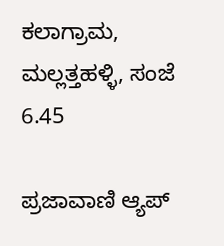ಕಲಾಗ್ರಾಮ, ಮಲ್ಲತ್ತಹಳ್ಳಿ, ಸಂಜೆ 6.45

ಪ್ರಜಾವಾಣಿ ಆ್ಯಪ್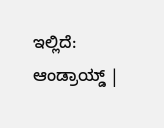ಇಲ್ಲಿದೆ: ಆಂಡ್ರಾಯ್ಡ್ |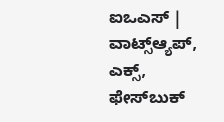ಐಒಎಸ್ | ವಾಟ್ಸ್ಆ್ಯಪ್, ಎಕ್ಸ್, ಫೇಸ್‌ಬುಕ್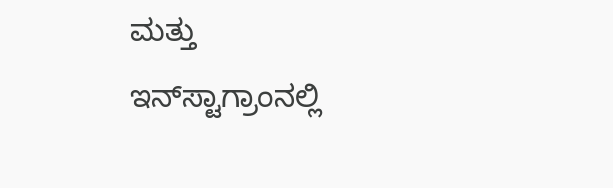ಮತ್ತು ಇನ್‌ಸ್ಟಾಗ್ರಾಂನಲ್ಲಿ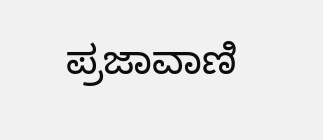ಪ್ರಜಾವಾಣಿ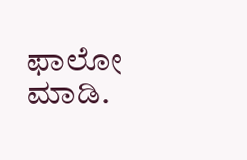ಫಾಲೋ ಮಾಡಿ.